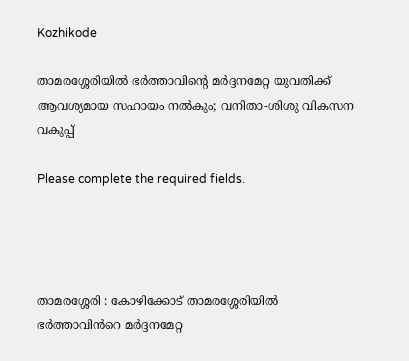Kozhikode

താമരശ്ശേരിയിൽ ഭർത്താവിൻ്റെ മർദ്ദനമേറ്റ യുവതിക്ക് ആവശ്യമായ സഹായം നൽകും; വനിതാ-ശിശു വികസന വകുപ്പ്

Please complete the required fields.




താമരശ്ശേരി : കോഴിക്കോട് താമരശ്ശേരിയിൽ ഭർത്താവിൻറെ മർദ്ദനമേറ്റ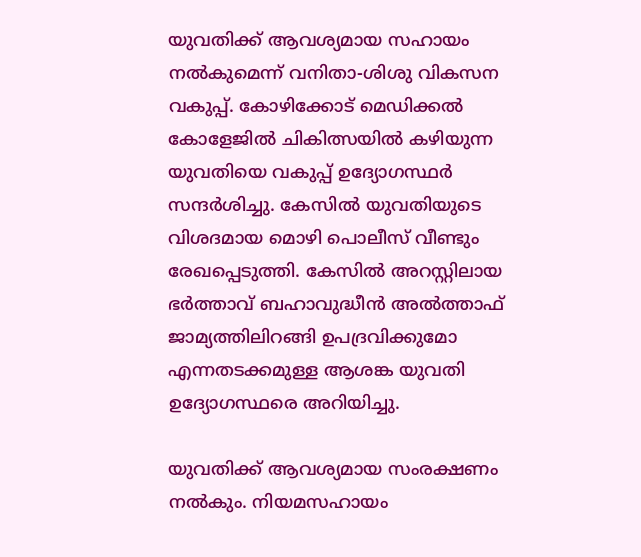യുവതിക്ക് ആവശ്യമായ സഹായം നൽകുമെന്ന് വനിതാ-ശിശു വികസന വകുപ്പ്. കോഴിക്കോട് മെഡിക്കൽ കോളേജിൽ ചികിത്സയിൽ കഴിയുന്ന യുവതിയെ വകുപ്പ് ഉദ്യോഗസ്ഥർ സന്ദർശിച്ചു. കേസിൽ യുവതിയുടെ വിശദമായ മൊഴി പൊലീസ് വീണ്ടും രേഖപ്പെടുത്തി. കേസിൽ അറസ്റ്റിലായ ഭർത്താവ് ബഹാവുദ്ധീൻ അൽത്താഫ് ജാമ്യത്തിലിറങ്ങി ഉപദ്രവിക്കുമോ എന്നതടക്കമുള്ള ആശങ്ക യുവതി ഉദ്യോഗസ്ഥരെ അറിയിച്ചു.

യുവതിക്ക് ആവശ്യമായ സംരക്ഷണം നൽകും. നിയമസഹായം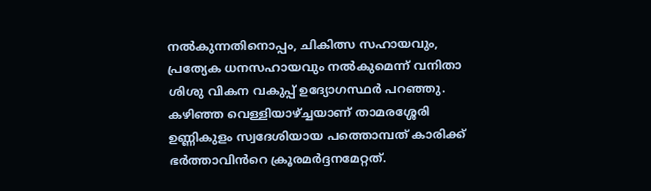നൽകുന്നതിനൊപ്പം, ചികിത്സ സഹായവും, പ്രത്യേക ധനസഹായവും നൽകുമെന്ന് വനിതാ ശിശു വികന വകുപ്പ് ഉദ്യോഗസ്ഥർ പറഞ്ഞു. കഴിഞ്ഞ വെള്ളിയാഴ്ച്ചയാണ് താമരശ്ശേരി ഉണ്ണികുളം സ്വദേശിയായ പത്തൊമ്പത് കാരിക്ക് ഭർത്താവിൻറെ ക്രൂരമർദ്ദനമേറ്റത്.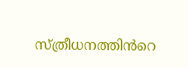സ്ത്രീധനത്തിൻറെ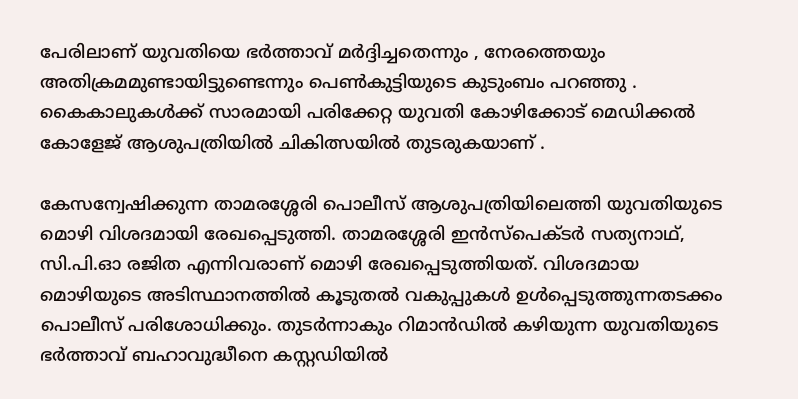പേരിലാണ് യുവതിയെ ഭർത്താവ് മർദ്ദിച്ചതെന്നും , നേരത്തെയും അതിക്രമമുണ്ടായിട്ടുണ്ടെന്നും പെൺകുട്ടിയുടെ കുടുംബം പറഞ്ഞു . കൈകാലുകൾക്ക് സാരമായി പരിക്കേറ്റ യുവതി കോഴിക്കോട് മെഡിക്കൽ കോളേജ് ആശുപത്രിയിൽ ചികിത്സയിൽ തുടരുകയാണ് .

കേസന്വേഷിക്കുന്ന താമരശ്ശേരി പൊലീസ് ആശുപത്രിയിലെത്തി യുവതിയുടെ മൊഴി വിശദമായി രേഖപ്പെടുത്തി. താമരശ്ശേരി ഇൻസ്‌പെക്ടർ സത്യനാഥ്, സി.പി.ഓ രജിത എന്നിവരാണ് മൊഴി രേഖപ്പെടുത്തിയത്. വിശദമായ മൊഴിയുടെ അടിസ്ഥാനത്തിൽ കൂടുതൽ വകുപ്പുകൾ ഉൾപ്പെടുത്തുന്നതടക്കം പൊലീസ് പരിശോധിക്കും. തുടർന്നാകും റിമാൻഡിൽ കഴിയുന്ന യുവതിയുടെ ഭർത്താവ് ബഹാവുദ്ധീനെ കസ്റ്റഡിയിൽ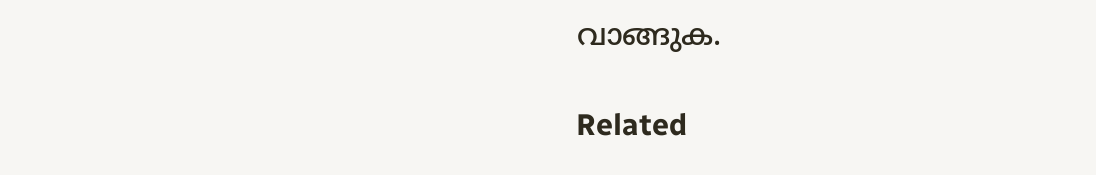വാങ്ങുക.

Related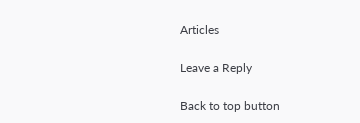Articles

Leave a Reply

Back to top button